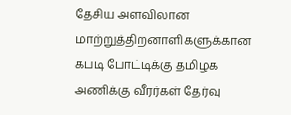தேசிய அளவிலான மாற்றுத்திறனாளிகளுக்கான கபடி போட்டிக்கு தமிழக அணிக்கு வீரர்கள் தேர்வு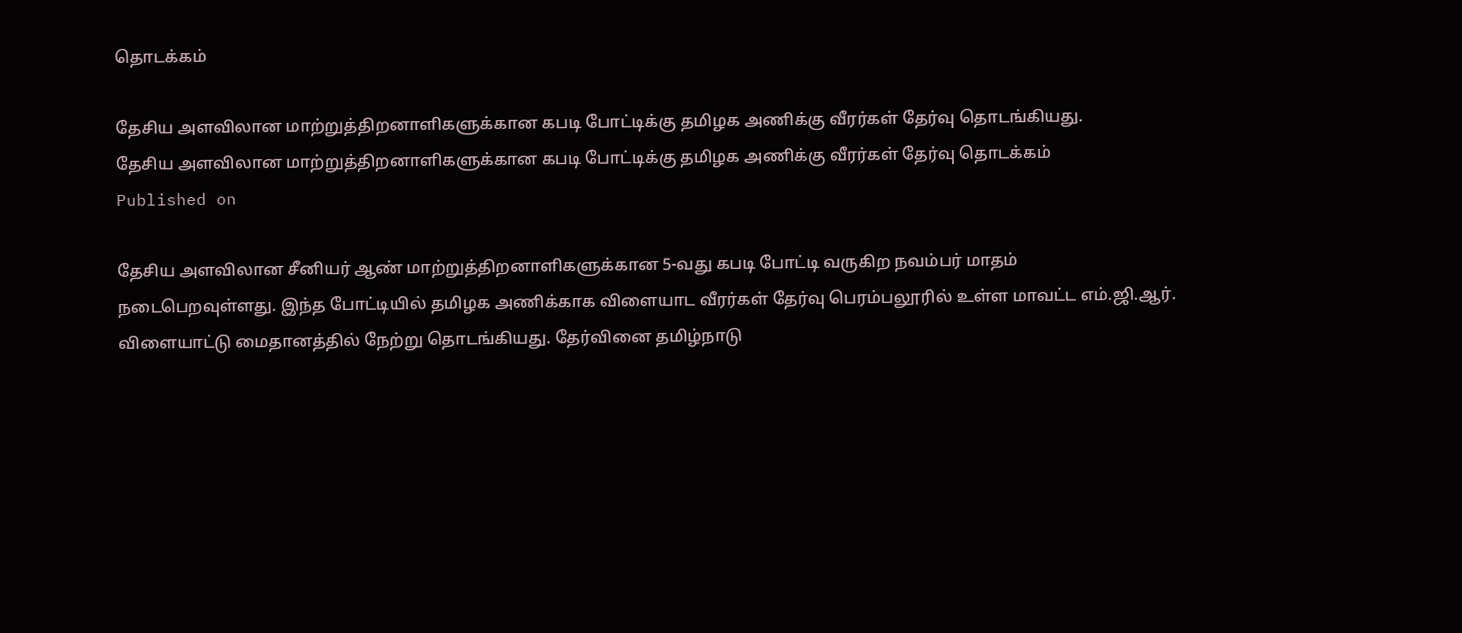தொடக்கம்

தேசிய அளவிலான மாற்றுத்திறனாளிகளுக்கான கபடி போட்டிக்கு தமிழக அணிக்கு வீரர்கள் தேர்வு தொடங்கியது.
தேசிய அளவிலான மாற்றுத்திறனாளிகளுக்கான கபடி போட்டிக்கு தமிழக அணிக்கு வீரர்கள் தேர்வு தொடக்கம்
Published on

தேசிய அளவிலான சீனியர் ஆண் மாற்றுத்திறனாளிகளுக்கான 5-வது கபடி போட்டி வருகிற நவம்பர் மாதம் நடைபெறவுள்ளது. இந்த போட்டியில் தமிழக அணிக்காக விளையாட வீரர்கள் தேர்வு பெரம்பலூரில் உள்ள மாவட்ட எம்.ஜி.ஆர். விளையாட்டு மைதானத்தில் நேற்று தொடங்கியது. தேர்வினை தமிழ்நாடு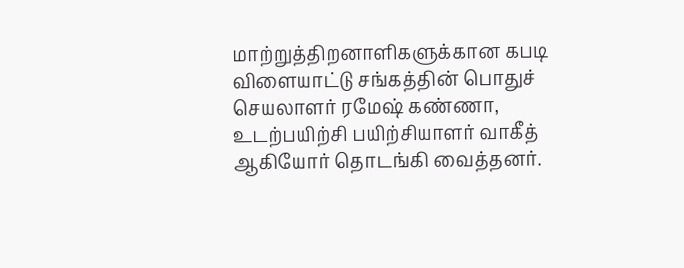மாற்றுத்திறனாளிகளுக்கான கபடி விளையாட்டு சங்கத்தின் பொதுச் செயலாளர் ரமேஷ் கண்ணா, உடற்பயிற்சி பயிற்சியாளர் வாகீத் ஆகியோர் தொடங்கி வைத்தனர்.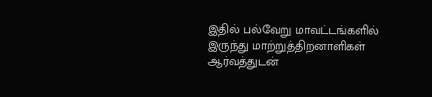இதில் பல்வேறு மாவட்டங்களில் இருந்து மாற்றுத்திறனாளிகள் ஆர்வத்துடன்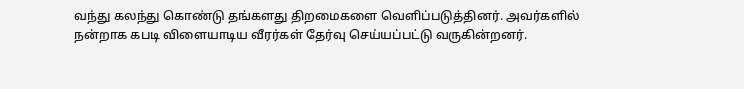வந்து கலந்து கொண்டு தங்களது திறமைகளை வெளிப்படுத்தினர். அவர்களில் நன்றாக கபடி விளையாடிய வீரர்கள் தேர்வு செய்யப்பட்டு வருகின்றனர்.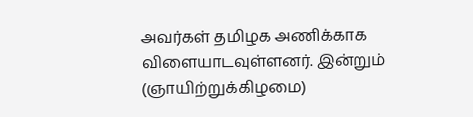அவர்கள் தமிழக அணிக்காக விளையாடவுள்ளனர். இன்றும் (ஞாயிற்றுக்கிழமை)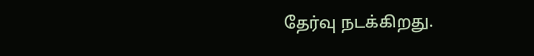தேர்வு நடக்கிறது.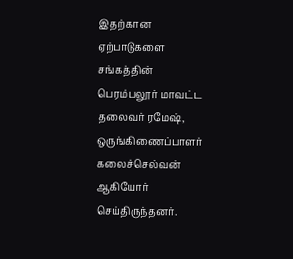இதற்கான ஏற்பாடுகளை சங்கத்தின் பெரம்பலூர் மாவட்ட தலைவர் ரமேஷ், ஒருங்கிணைப்பாளர் கலைச்செல்வன் ஆகியோர் செய்திருந்தனர்.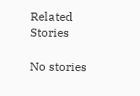Related Stories

No stories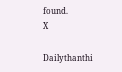found.
X

Dailythanthi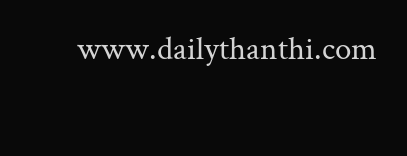www.dailythanthi.com